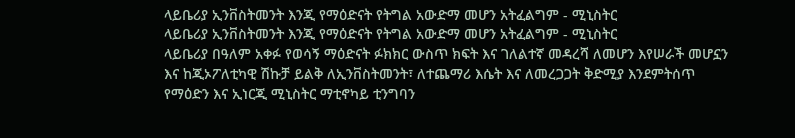ላይቤሪያ ኢንቨስትመንት እንጂ የማዕድናት የትግል አውድማ መሆን አትፈልግም - ሚኒስትር
ላይቤሪያ ኢንቨስትመንት እንጂ የማዕድናት የትግል አውድማ መሆን አትፈልግም - ሚኒስትር
ላይቤሪያ በዓለም አቀፉ የወሳኝ ማዕድናት ፉክክር ውስጥ ክፍት እና ገለልተኛ መዳረሻ ለመሆን እየሠራች መሆኗን እና ከጂኦፖለቲካዊ ሽኩቻ ይልቅ ለኢንቨስትመንት፣ ለተጨማሪ እሴት እና ለመረጋጋት ቅድሚያ እንደምትሰጥ የማዕድን እና ኢነርጂ ሚኒስትር ማቲኖካይ ቲንግባን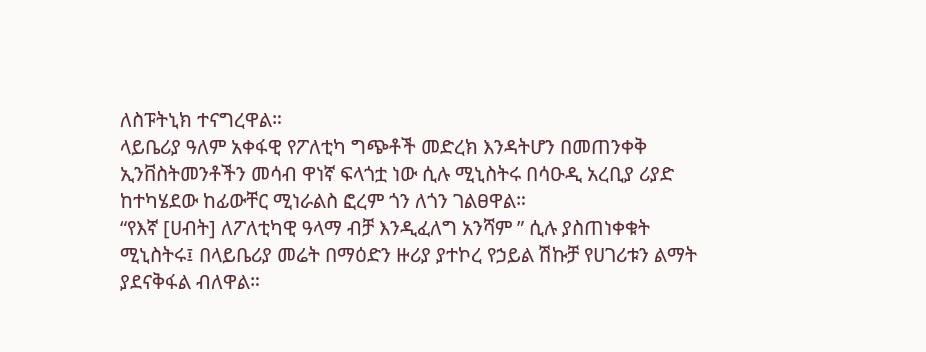ለስፑትኒክ ተናግረዋል።
ላይቤሪያ ዓለም አቀፋዊ የፖለቲካ ግጭቶች መድረክ እንዳትሆን በመጠንቀቅ ኢንቨስትመንቶችን መሳብ ዋነኛ ፍላጎቷ ነው ሲሉ ሚኒስትሩ በሳዑዲ አረቢያ ሪያድ ከተካሄደው ከፊውቸር ሚነራልስ ፎረም ጎን ለጎን ገልፀዋል።
“የእኛ [ሀብት] ለፖለቲካዊ ዓላማ ብቻ እንዲፈለግ አንሻም ” ሲሉ ያስጠነቀቁት ሚኒስትሩ፤ በላይቤሪያ መሬት በማዕድን ዙሪያ ያተኮረ የኃይል ሽኩቻ የሀገሪቱን ልማት ያደናቅፋል ብለዋል።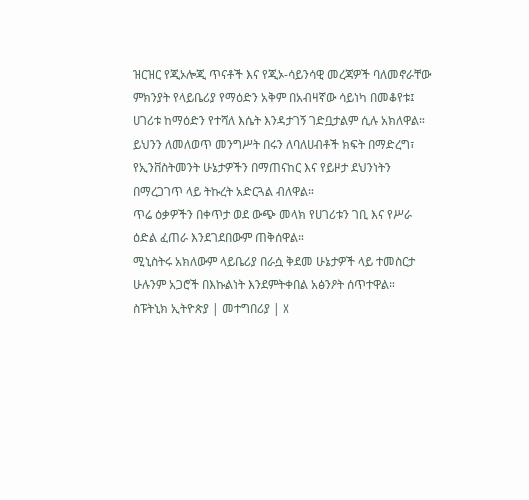ዝርዝር የጂኦሎጂ ጥናቶች እና የጂኦ-ሳይንሳዊ መረጃዎች ባለመኖራቸው ምክንያት የላይቤሪያ የማዕድን አቅም በአብዛኛው ሳይነካ በመቆየቱ፤ ሀገሪቱ ከማዕድን የተሻለ እሴት እንዳታገኝ ገድቧታልም ሲሉ አክለዋል።
ይህንን ለመለወጥ መንግሥት በሩን ለባለሀብቶች ክፍት በማድረግ፣ የኢንቨስትመንት ሁኔታዎችን በማጠናከር እና የይዞታ ደህንነትን በማረጋገጥ ላይ ትኩረት አድርጓል ብለዋል።
ጥሬ ዕቃዎችን በቀጥታ ወደ ውጭ መላክ የሀገሪቱን ገቢ እና የሥራ ዕድል ፈጠራ እንደገደበውም ጠቅሰዋል።
ሚኒስትሩ አክለውም ላይቤሪያ በራሷ ቅደመ ሁኔታዎች ላይ ተመስርታ ሁሉንም አጋሮች በእኩልነት እንደምትቀበል አፅንዖት ሰጥተዋል።
ስፑትኒክ ኢትዮጵያ | መተግበሪያ | X